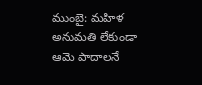ముంబై: మహిళ అనుమతి లేకుండా ఆమె పాదాలనే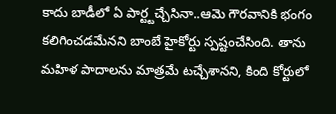కాదు బాడీలో ఏ పార్ట్టచ్చేసినా..ఆమె గౌరవానికి భంగం కలిగించడమేనని బాంబే హైకోర్టు స్పష్టంచేసింది. తాను మహిళ పాదాలను మాత్రమే టచ్చేశానని, కింది కోర్టులో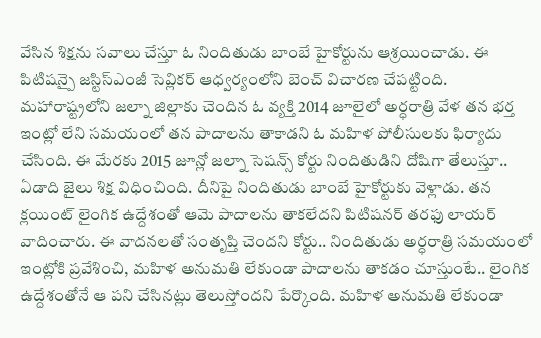వేసిన శిక్షను సవాలు చేస్తూ ఓ నిందితుడు బాంబే హైకోర్టును ఆశ్రయించాడు. ఈ పిటిషన్పై జస్టిస్ఎంజీ సెవ్లికర్ ఆధ్వర్యంలోని బెంచ్ విచారణ చేపట్టింది. మహారాష్ట్రలోని జల్నా జిల్లాకు చెందిన ఓ వ్యక్తి 2014 జూలైలో అర్ధరాత్రి వేళ తన భర్త ఇంట్లో లేని సమయంలో తన పాదాలను తాకాడని ఓ మహిళ పోలీసులకు ఫిర్యాదు చేసింది. ఈ మేరకు 2015 జూన్లో జల్నా సెషన్స్ కోర్టు నిందితుడిని దోషిగా తేలుస్తూ.. ఏడాది జైలు శిక్ష విధించింది. దీనిపై నిందితుడు బాంబే హైకోర్టుకు వెళ్లాడు. తన క్లయింట్ లైంగిక ఉద్దేశంతో ఆమె పాదాలను తాకలేదని పిటిషనర్ తరఫు లాయర్ వాదించారు. ఈ వాదనలతో సంతృప్తి చెందని కోర్టు.. నిందితుడు అర్ధరాత్రి సమయంలో ఇంట్లోకి ప్రవేశించి, మహిళ అనుమతి లేకుండా పాదాలను తాకడం చూస్తుంటే.. లైంగిక ఉద్దేశంతోనే ఆ పని చేసినట్లు తెలుస్తోందని పేర్కొంది. మహిళ అనుమతి లేకుండా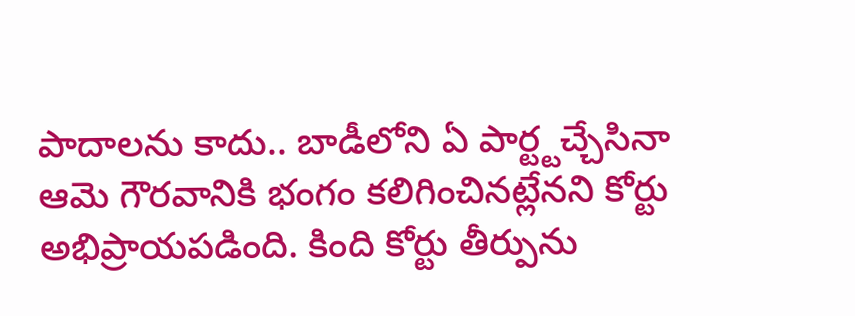పాదాలను కాదు.. బాడీలోని ఏ పార్ట్టచ్చేసినా ఆమె గౌరవానికి భంగం కలిగించినట్లేనని కోర్టు అభిప్రాయపడింది. కింది కోర్టు తీర్పును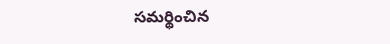సమర్థించిన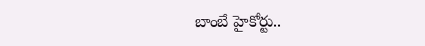బాంబే హైకోర్టు..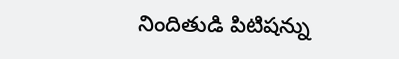నిందితుడి పిటిషన్ను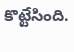కొట్టేసింది.